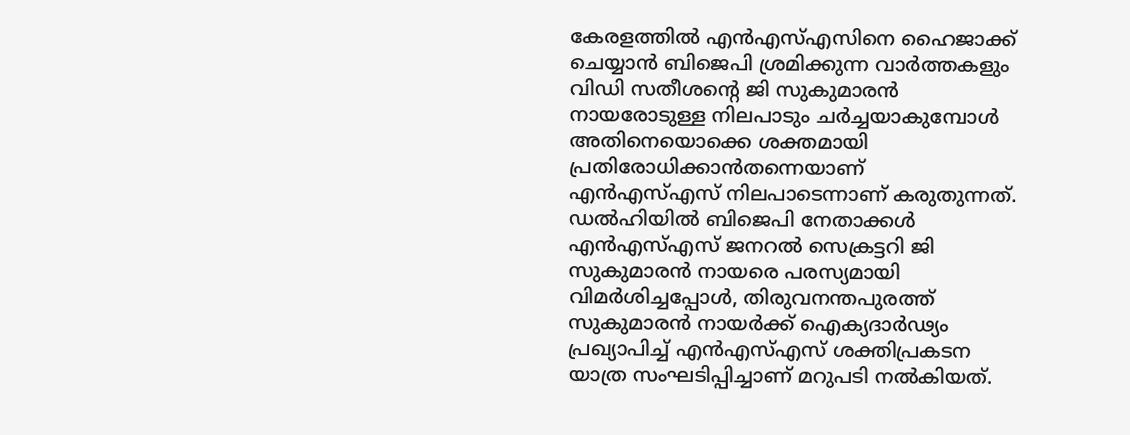കേരളത്തിൽ എൻഎസ്എസിനെ ഹൈജാക്ക് ചെയ്യാൻ ബിജെപി ശ്രമിക്കുന്ന വാർത്തകളും വിഡി സതീശന്റെ ജി സുകുമാരൻ നായരോടുള്ള നിലപാടും ചർച്ചയാകുമ്പോൾ അതിനെയൊക്കെ ശക്തമായി പ്രതിരോധിക്കാൻതന്നെയാണ് എൻഎസ്എസ് നിലപാടെന്നാണ് കരുതുന്നത്. ഡൽഹിയിൽ ബിജെപി നേതാക്കൾ എൻഎസ്എസ് ജനറൽ സെക്രട്ടറി ജി സുകുമാരൻ നായരെ പരസ്യമായി വിമർശിച്ചപ്പോൾ, തിരുവനന്തപുരത്ത് സുകുമാരൻ നായർക്ക് ഐക്യദാർഢ്യം പ്രഖ്യാപിച്ച് എൻഎസ്എസ് ശക്തിപ്രകടന യാത്ര സംഘടിപ്പിച്ചാണ് മറുപടി നൽകിയത്.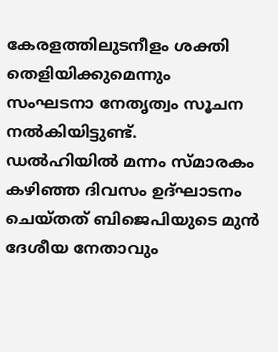കേരളത്തിലുടനീളം ശക്തി തെളിയിക്കുമെന്നും സംഘടനാ നേതൃത്വം സൂചന നൽകിയിട്ടുണ്ട്.
ഡൽഹിയിൽ മന്നം സ്മാരകം കഴിഞ്ഞ ദിവസം ഉദ്ഘാടനം ചെയ്തത് ബിജെപിയുടെ മുൻ ദേശീയ നേതാവും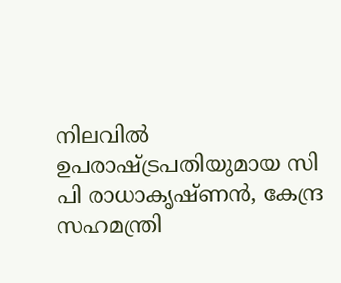നിലവിൽ ഉപരാഷ്ട്രപതിയുമായ സി പി രാധാകൃഷ്ണൻ, കേന്ദ്ര സഹമന്ത്രി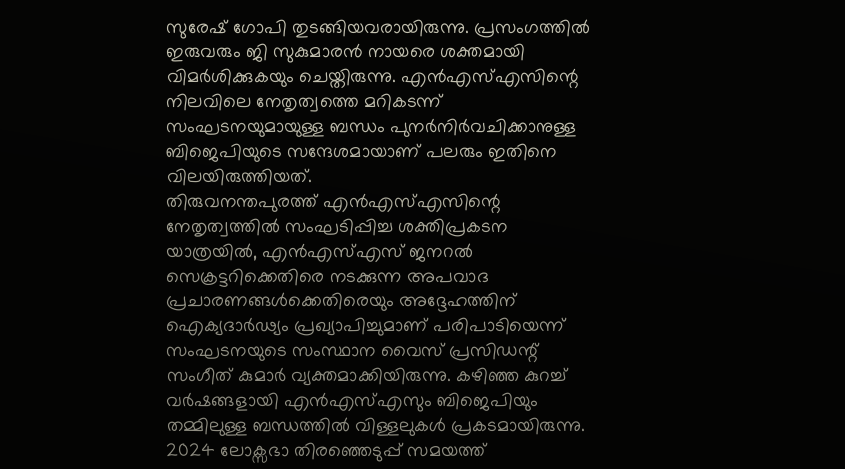സുരേഷ് ഗോപി തുടങ്ങിയവരായിരുന്നു. പ്രസംഗത്തിൽ ഇരുവരും ജി സുകുമാരൻ നായരെ ശക്തമായി വിമർശിക്കുകയും ചെയ്തിരുന്നു. എൻഎസ്എസിന്റെ നിലവിലെ നേതൃത്വത്തെ മറികടന്ന് സംഘടനയുമായുള്ള ബന്ധം പുനർനിർവചിക്കാനുള്ള ബിജെപിയുടെ സന്ദേശമായാണ് പലരും ഇതിനെ വിലയിരുത്തിയത്.
തിരുവനന്തപുരത്ത് എൻഎസ്എസിന്റെ നേതൃത്വത്തിൽ സംഘടിപ്പിച്ച ശക്തിപ്രകടന യാത്രയിൽ, എൻഎസ്എസ് ജനറൽ സെക്രട്ടറിക്കെതിരെ നടക്കുന്ന അപവാദ പ്രചാരണങ്ങൾക്കെതിരെയും അദ്ദേഹത്തിന് ഐക്യദാർഢ്യം പ്രഖ്യാപിച്ചുമാണ് പരിപാടിയെന്ന് സംഘടനയുടെ സംസ്ഥാന വൈസ് പ്രസിഡന്റ് സംഗീത് കുമാർ വ്യക്തമാക്കിയിരുന്നു. കഴിഞ്ഞ കുറച്ച് വർഷങ്ങളായി എൻഎസ്എസും ബിജെപിയും തമ്മിലുള്ള ബന്ധത്തിൽ വിള്ളലുകൾ പ്രകടമായിരുന്നു.
2024 ലോക്സഭാ തിരഞ്ഞെടുപ്പ് സമയത്ത്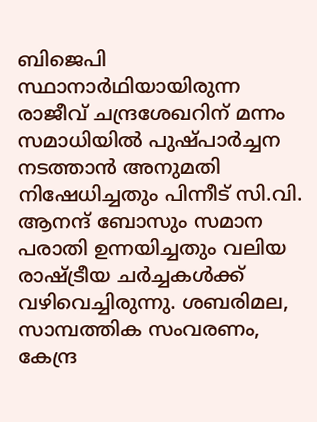ബിജെപി സ്ഥാനാർഥിയായിരുന്ന രാജീവ് ചന്ദ്രശേഖറിന് മന്നം സമാധിയിൽ പുഷ്പാർച്ചന നടത്താൻ അനുമതി നിഷേധിച്ചതും പിന്നീട് സി.വി. ആനന്ദ് ബോസും സമാന പരാതി ഉന്നയിച്ചതും വലിയ രാഷ്ട്രീയ ചർച്ചകൾക്ക് വഴിവെച്ചിരുന്നു. ശബരിമല, സാമ്പത്തിക സംവരണം, കേന്ദ്ര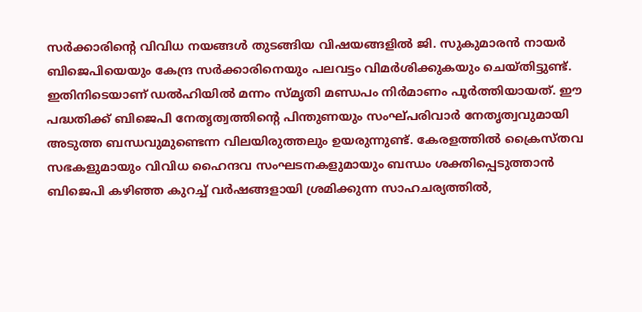സർക്കാരിന്റെ വിവിധ നയങ്ങൾ തുടങ്ങിയ വിഷയങ്ങളിൽ ജി. സുകുമാരൻ നായർ ബിജെപിയെയും കേന്ദ്ര സർക്കാരിനെയും പലവട്ടം വിമർശിക്കുകയും ചെയ്തിട്ടുണ്ട്.
ഇതിനിടെയാണ് ഡൽഹിയിൽ മന്നം സ്മൃതി മണ്ഡപം നിർമാണം പൂർത്തിയായത്. ഈ പദ്ധതിക്ക് ബിജെപി നേതൃത്വത്തിന്റെ പിന്തുണയും സംഘ്പരിവാർ നേതൃത്വവുമായി അടുത്ത ബന്ധവുമുണ്ടെന്ന വിലയിരുത്തലും ഉയരുന്നുണ്ട്. കേരളത്തിൽ ക്രൈസ്തവ സഭകളുമായും വിവിധ ഹൈന്ദവ സംഘടനകളുമായും ബന്ധം ശക്തിപ്പെടുത്താൻ ബിജെപി കഴിഞ്ഞ കുറച്ച് വർഷങ്ങളായി ശ്രമിക്കുന്ന സാഹചര്യത്തിൽ,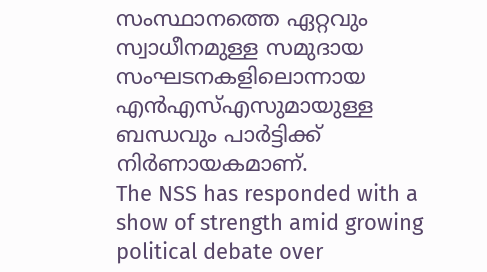സംസ്ഥാനത്തെ ഏറ്റവും സ്വാധീനമുള്ള സമുദായ സംഘടനകളിലൊന്നായ എൻഎസ്എസുമായുള്ള ബന്ധവും പാർട്ടിക്ക് നിർണായകമാണ്.
The NSS has responded with a show of strength amid growing political debate over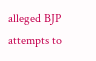alleged BJP attempts to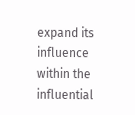expand its influence within the influential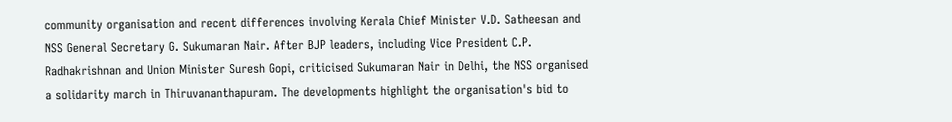community organisation and recent differences involving Kerala Chief Minister V.D. Satheesan and NSS General Secretary G. Sukumaran Nair. After BJP leaders, including Vice President C.P. Radhakrishnan and Union Minister Suresh Gopi, criticised Sukumaran Nair in Delhi, the NSS organised a solidarity march in Thiruvananthapuram. The developments highlight the organisation's bid to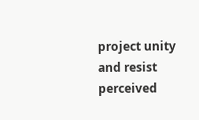project unity and resist perceived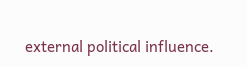external political influence.